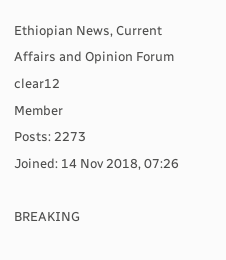Ethiopian News, Current Affairs and Opinion Forum
clear12
Member
Posts: 2273
Joined: 14 Nov 2018, 07:26

BREAKING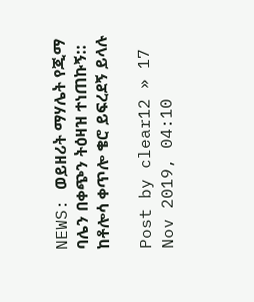NEWS: ወይዘሪት ማሃሌት የጂማ ባሌን በቀጭን ትዕዛዝ ተነጠኩኝ:: ከቶሎሳ ቀጥሎ ቄሮ ይፍረደኝ ይላሉ

Post by clear12 » 17 Nov 2019, 04:10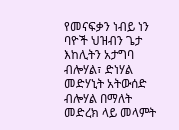የመናፍቃን ነብይ ነን ባዮች ህዝብን ጌታ እከሊትን አታግባ ብሎሃል፣ ድነሃል መድሃኒት አትውሰድ ብሎሃል በማለት መድረክ ላይ መላምት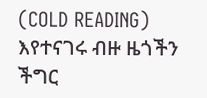(COLD READING) እየተናገሩ ብዙ ዜጎችን ችግር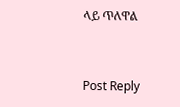ላይ ጥለዋል


Post Reply